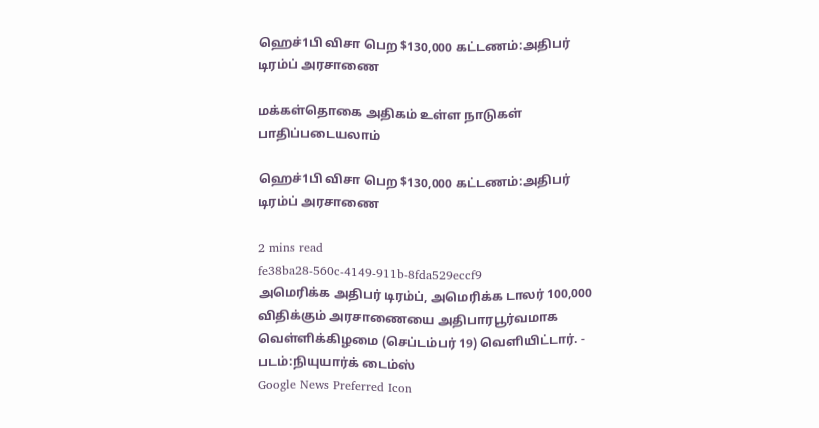ஹெச்1பி விசா பெற $130,000 கட்டணம்:அதிபர் டிரம்ப் அரசாணை

மக்கள்தொகை அதிகம் உள்ள நாடுகள் பாதிப்படையலாம்

ஹெச்1பி விசா பெற $130,000 கட்டணம்:அதிபர் டிரம்ப் அரசாணை

2 mins read
fe38ba28-560c-4149-911b-8fda529eccf9
அமெரிக்க அதிபர் டிரம்ப், அமெரிக்க டாலர் 100,000 விதிக்கும் அரசாணையை அதிபாரபூர்வமாக வெள்ளிக்கிழமை (செப்டம்பர் 19) வெளியிட்டார். - படம்:நியுயார்க் டைம்ஸ்
Google News Preferred Icon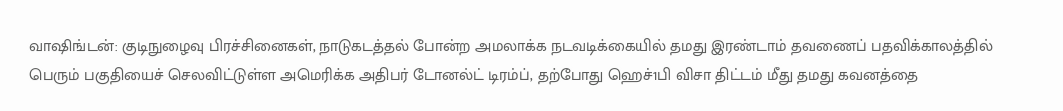வாஷிங்டன்: குடிநுழைவு பிரச்சினைகள், நாடுகடத்தல் போன்ற அமலாக்க நடவடிக்கையில் தமது இரண்டாம் தவணைப் பதவிக்காலத்தில் பெரும் பகுதியைச் செலவிட்டுள்ள அமெரிக்க அதிபர் டோனல்ட் டிரம்ப், தற்போது ஹெச்1பி விசா திட்டம் மீது தமது கவனத்தை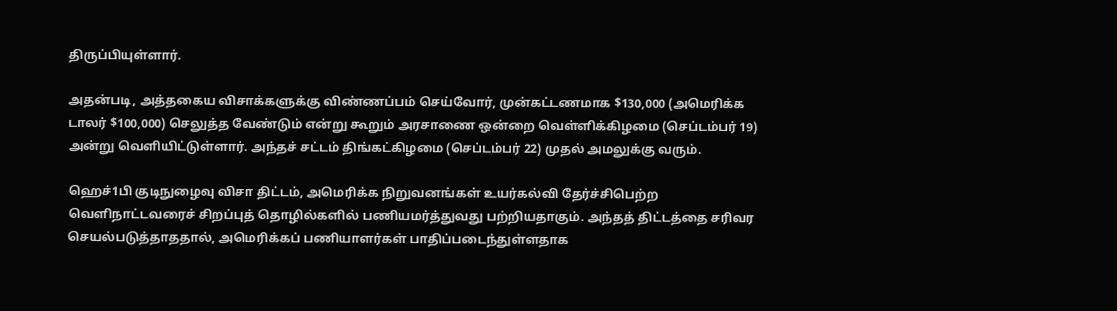திருப்பியுள்ளார்.

அதன்படி, அத்தகைய விசாக்களுக்கு விண்ணப்பம் செய்வோர், முன்கட்டணமாக $130,000 (அமெரிக்க டாலர் $100,000) செலுத்த வேண்டும் என்று கூறும் அரசாணை ஒன்றை வெள்ளிக்கிழமை (செப்டம்பர் 19) அன்று வெளியிட்டுள்ளார். அந்தச் சட்டம் திங்கட்கிழமை (செப்டம்பர் 22) முதல் அமலுக்கு வரும்.

ஹெச்1பி குடிநுழைவு விசா திட்டம், அமெரிக்க நிறுவனங்கள் உயர்கல்வி தேர்ச்சிபெற்ற வெளிநாட்டவரைச் சிறப்புத் தொழில்களில் பணியமர்த்துவது பற்றியதாகும். அந்தத் திட்டத்தை சரிவர செயல்படுத்தாததால், அமெரிக்கப் பணியாளர்கள் பாதிப்படைந்துள்ளதாக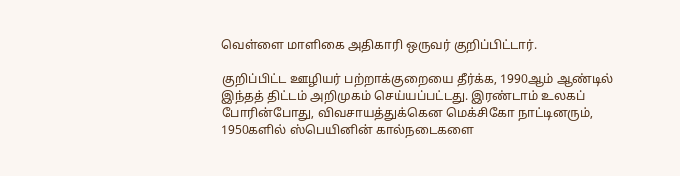வெள்ளை மாளிகை அதிகாரி ஒருவர் குறிப்பிட்டார்.

குறிப்பிட்ட ஊழியர் பற்றாக்குறையை தீர்க்க, 1990ஆம் ஆண்டில் இந்தத் திட்டம் அறிமுகம் செய்யப்பட்டது. இரண்டாம் உலகப் போரின்போது, விவசாயத்துக்கென மெக்சிகோ நாட்டினரும், 1950களில் ஸ்பெயினின் கால்நடைகளை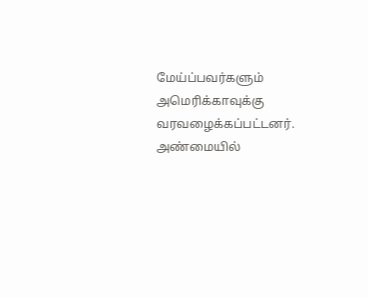மேய்ப்பவர்களும் அமெரிக்காவுக்கு வரவழைக்கப்பட்டனர். அண்மையில்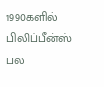1990களில் பிலிப்பீன்ஸ் பல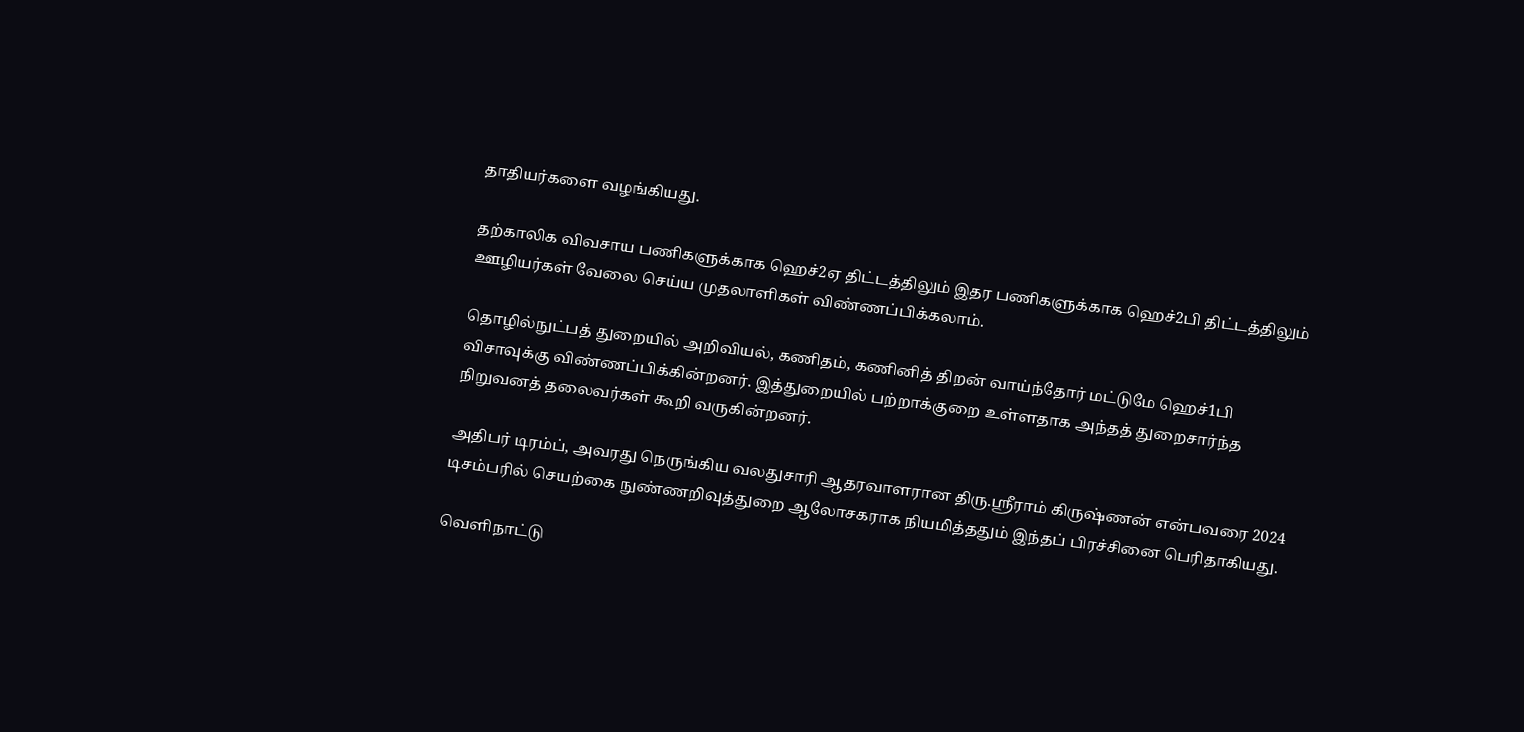தாதியர்களை வழங்கியது.

தற்காலிக விவசாய பணிகளுக்காக ஹெச்2ஏ திட்டத்திலும் இதர பணிகளுக்காக ஹெச்2பி திட்டத்திலும் ஊழியர்கள் வேலை செய்ய முதலாளிகள் விண்ணப்பிக்கலாம்.

தொழில்நுட்பத் துறையில் அறிவியல், கணிதம், கணினித் திறன் வாய்ந்தோர் மட்டுமே ஹெச்1பி விசாவுக்கு விண்ணப்பிக்கின்றனர். இத்துறையில் பற்றாக்குறை உள்ளதாக அந்தத் துறைசார்ந்த நிறுவனத் தலைவர்கள் கூறி வருகின்றனர்.

அதிபர் டிரம்ப், அவரது நெருங்கிய வலதுசாரி ஆதரவாளரான திரு.ஸ்ரீராம் கிருஷ்ணன் என்பவரை 2024 டிசம்பரில் செயற்கை நுண்ணறிவுத்துறை ஆலோசகராக நியமித்ததும் இந்தப் பிரச்சினை பெரிதாகியது.

வெளிநாட்டு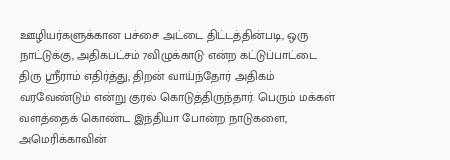ஊழியர்களுக்கான பச்சை அட்டை திட்டத்தின்படி, ஒரு நாட்டுக்கு, அதிகபட்சம் 7விழுக்காடு என்ற கட்டுப்பாட்டை திரு ஸ்ரீராம் எதிர்த்து, திறன் வாய்ந்தோர் அதிகம் வரவேண்டும் என்று குரல் கொடுத்திருந்தார். பெரும் மக்கள் வளத்தைக் கொண்ட இந்தியா போன்ற நாடுகளை, அமெரிக்காவின்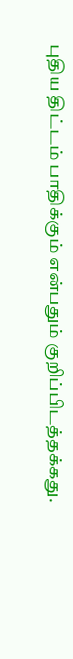புதிய திட்டம் பாதிக்கும் என்பதும் குறிப்பிடத்தக்கது.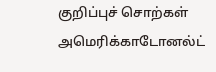குறிப்புச் சொற்கள்
அமெரிக்காடோனல்ட்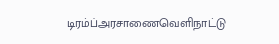டிரம்ப்அரசாணைவெளிநாட்டு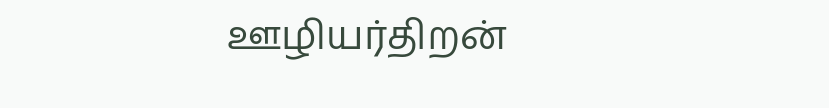ஊழியர்திறன்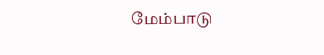மேம்பாடு